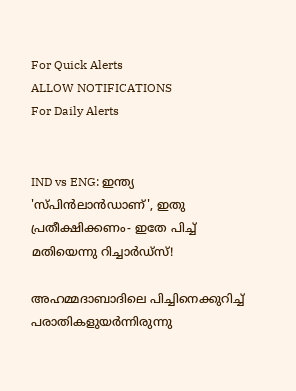For Quick Alerts
ALLOW NOTIFICATIONS
For Daily Alerts


IND vs ENG: ഇന്ത്യ 'സ്പിന്‍ലാന്‍ഡാണ്', ഇതു പ്രതീക്ഷിക്കണം- ഇതേ പിച്ച് മതിയെന്നു റിച്ചാര്‍ഡ്‌സ്!

അഹമ്മദാബാദിലെ പിച്ചിനെക്കുറിച്ച് പരാതികളുയര്‍ന്നിരുന്നു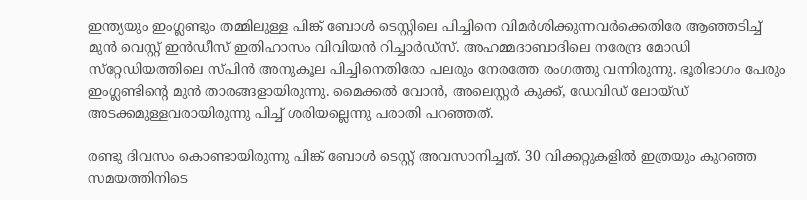ഇന്ത്യയും ഇംഗ്ലണ്ടും തമ്മിലുള്ള പിങ്ക് ബോള്‍ ടെസ്റ്റിലെ പിച്ചിനെ വിമര്‍ശിക്കുന്നവര്‍ക്കെതിരേ ആഞ്ഞടിച്ച് മുന്‍ വെസ്റ്റ് ഇന്‍ഡീസ് ഇതിഹാസം വിവിയന്‍ റിച്ചാര്‍ഡ്‌സ്. അഹമ്മദാബാദിലെ നരേന്ദ്ര മോഡി സ്‌റ്റേഡിയത്തിലെ സ്പിന്‍ അനുകൂല പിച്ചിനെതിരോ പലരും നേരത്തേ രംഗത്തു വന്നിരുന്നു. ഭൂരിഭാഗം പേരും ഇംഗ്ലണ്ടിന്റെ മുന്‍ താരങ്ങളായിരുന്നു. മൈക്കല്‍ വോന്‍, അലെസ്റ്റര്‍ കുക്ക്, ഡേവിഡ് ലോയ്ഡ് അടക്കമുള്ളവരായിരുന്നു പിച്ച് ശരിയല്ലെന്നു പരാതി പറഞ്ഞത്.

രണ്ടു ദിവസം കൊണ്ടായിരുന്നു പിങ്ക് ബോള്‍ ടെസ്റ്റ് അവസാനിച്ചത്. 30 വിക്കറ്റുകളില്‍ ഇത്രയും കുറഞ്ഞ സമയത്തിനിടെ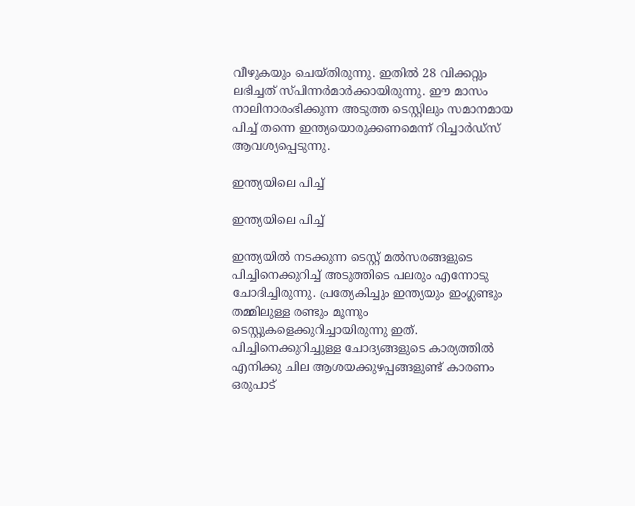വീഴുകയും ചെയ്തിരുന്നു. ഇതില്‍ 28 വിക്കറ്റും ലഭിച്ചത് സ്പിന്നര്‍മാര്‍ക്കായിരുന്നു. ഈ മാസം നാലിനാരംഭിക്കുന്ന അടുത്ത ടെസ്റ്റിലും സമാനമായ പിച്ച് തന്നെ ഇന്ത്യയൊരുക്കണമെന്ന് റിച്ചാര്‍ഡ്‌സ് ആവശ്യപ്പെടുന്നു.

ഇന്ത്യയിലെ പിച്ച്

ഇന്ത്യയിലെ പിച്ച്

ഇന്ത്യയില്‍ നടക്കുന്ന ടെസ്റ്റ് മല്‍സരങ്ങളുടെ പിച്ചിനെക്കുറിച്ച് അടുത്തിടെ പലരും എന്നോടു ചോദിച്ചിരുന്നു. പ്രത്യേകിച്ചും ഇന്ത്യയും ഇംഗ്ലണ്ടും തമ്മിലുള്ള രണ്ടും മൂന്നും ടെസ്റ്റുകളെക്കുറിച്ചായിരുന്നു ഇത്. പിച്ചിനെക്കുറിച്ചുള്ള ചോദ്യങ്ങളുടെ കാര്യത്തില്‍ എനിക്കു ചില ആശയക്കുഴപ്പങ്ങളുണ്ട് കാരണം ഒരുപാട്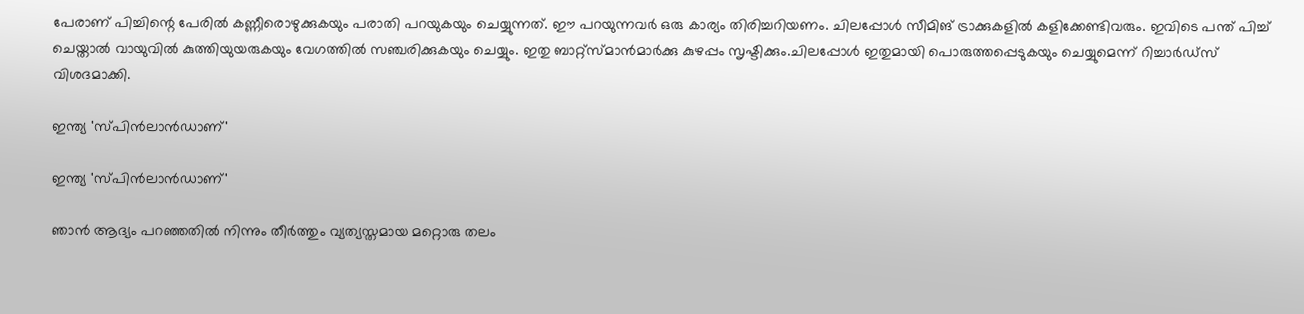പേരാണ് പിച്ചിന്റെ പേരില്‍ കണ്ണീരൊഴുക്കുകയും പരാതി പറയുകയും ചെയ്യുന്നത്. ഈ പറയുന്നവര്‍ ഒരു കാര്യം തിരിച്ചറിയണം. ചിലപ്പോള്‍ സീമിങ് ട്രാക്കുകളില്‍ കളിക്കേണ്ടിവരും. ഇവിടെ പന്ത് പിച്ച് ചെയ്താല്‍ വായുവില്‍ കുത്തിയുയരുകയും വേഗത്തില്‍ സഞ്ചരിക്കുകയും ചെയ്യും. ഇതു ബാറ്റ്‌സ്മാന്‍മാര്‍ക്കു കുഴപ്പം സൃഷ്ടിക്കും.ചിലപ്പോള്‍ ഇതുമായി പൊരുത്തപ്പെടുകയും ചെയ്യുമെന്ന് റിച്ചാര്‍ഡ്‌സ് വിശദമാക്കി.

ഇന്ത്യ 'സ്പിന്‍ലാന്‍ഡാണ്'

ഇന്ത്യ 'സ്പിന്‍ലാന്‍ഡാണ്'

ഞാന്‍ ആദ്യം പറഞ്ഞതില്‍ നിന്നും തീര്‍ത്തും വ്യത്യസ്തമായ മറ്റൊരു തലം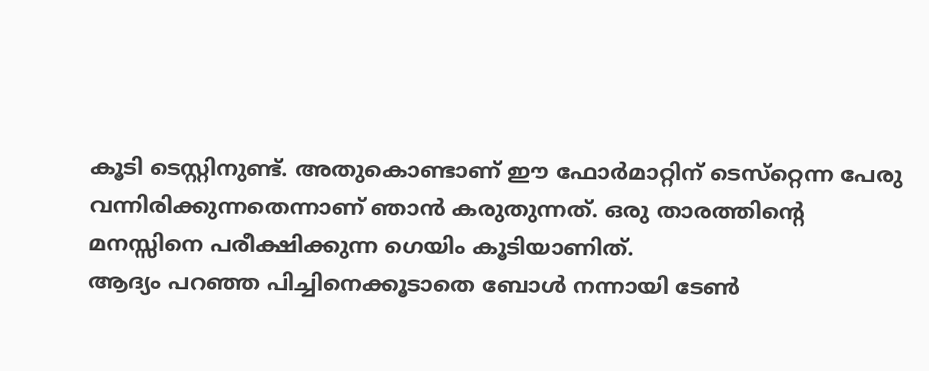കൂടി ടെസ്റ്റിനുണ്ട്. അതുകൊണ്ടാണ് ഈ ഫോര്‍മാറ്റിന് ടെസ്‌റ്റെന്ന പേരു വന്നിരിക്കുന്നതെന്നാണ് ഞാന്‍ കരുതുന്നത്. ഒരു താരത്തിന്റെ മനസ്സിനെ പരീക്ഷിക്കുന്ന ഗെയിം കൂടിയാണിത്.
ആദ്യം പറഞ്ഞ പിച്ചിനെക്കൂടാതെ ബോള്‍ നന്നായി ടേണ്‍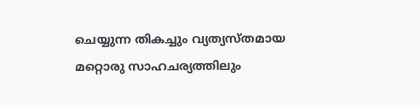ചെയ്യുന്ന തികച്ചും വ്യത്യസ്തമായ മറ്റൊരു സാഹചര്യത്തിലും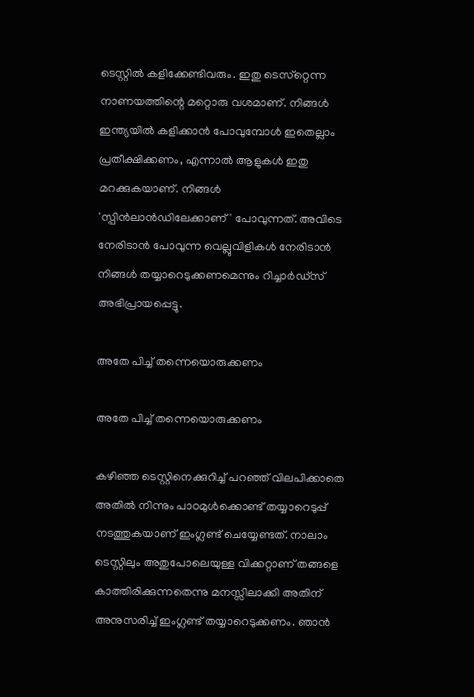ടെസ്റ്റില്‍ കളിക്കേണ്ടിവരും. ഇതു ടെസ്‌റ്റെന്ന നാണയത്തിന്റെ മറ്റൊരു വശമാണ്. നിങ്ങള്‍ ഇന്ത്യയില്‍ കളിക്കാന്‍ പോവുമ്പോള്‍ ഇതെല്ലാം പ്രതീക്ഷിക്കണം, എന്നാല്‍ ആളുകള്‍ ഇതു മറക്കുകയാണ്. നിങ്ങള്‍ 'സ്പിന്‍ലാന്‍ഡിലേക്കാണ്' പോവുന്നത്. അവിടെ നേരിടാന്‍ പോവുന്ന വെല്ലുവിളികള്‍ നേരിടാന്‍ നിങ്ങള്‍ തയ്യാറെടുക്കണമെന്നും റിച്ചാര്‍ഡ്‌സ് അഭിപ്രായപ്പെട്ടു.

അതേ പിച്ച് തന്നെയൊരുക്കണം

അതേ പിച്ച് തന്നെയൊരുക്കണം

കഴിഞ്ഞ ടെസ്റ്റിനെക്കുറിച്ച് പറഞ്ഞ് വിലപിക്കാതെ അതില്‍ നിന്നും പാഠമുള്‍ക്കൊണ്ട് തയ്യാറെടുപ്പ് നടത്തുകയാണ് ഇംഗ്ലണ്ട് ചെയ്യേണ്ടത്. നാലാം ടെസ്റ്റിലും അതുപോലെയുള്ള വിക്കറ്റാണ് തങ്ങളെ കാത്തിരിക്കുന്നതെന്നു മനസ്സിലാക്കി അതിന് അനുസരിച്ച് ഇംഗ്ലണ്ട് തയ്യാറെടുക്കണം. ഞാന്‍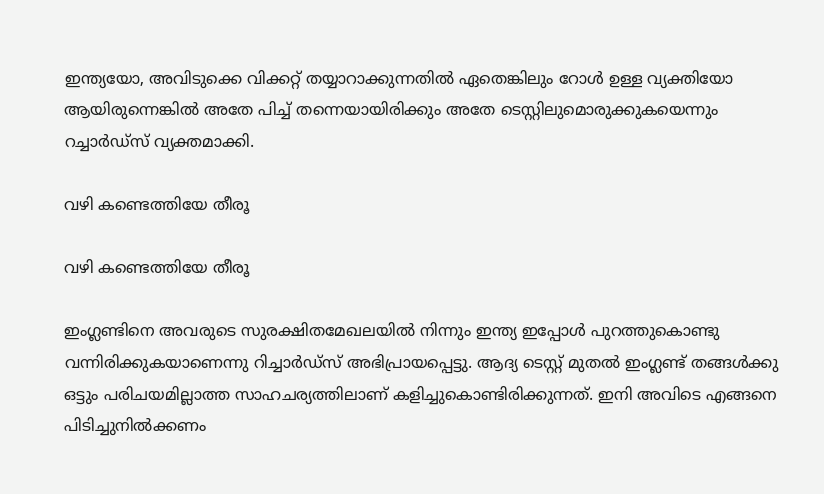ഇന്ത്യയോ, അവിടുക്കെ വിക്കറ്റ് തയ്യാറാക്കുന്നതില്‍ ഏതെങ്കിലും റോള്‍ ഉള്ള വ്യക്തിയോ ആയിരുന്നെങ്കില്‍ അതേ പിച്ച് തന്നെയായിരിക്കും അതേ ടെസ്റ്റിലുമൊരുക്കുകയെന്നും റച്ചാര്‍ഡ്‌സ് വ്യക്തമാക്കി.

വഴി കണ്ടെത്തിയേ തീരൂ

വഴി കണ്ടെത്തിയേ തീരൂ

ഇംഗ്ലണ്ടിനെ അവരുടെ സുരക്ഷിതമേഖലയില്‍ നിന്നും ഇന്ത്യ ഇപ്പോള്‍ പുറത്തുകൊണ്ടു വന്നിരിക്കുകയാണെന്നു റിച്ചാര്‍ഡ്‌സ് അഭിപ്രായപ്പെട്ടു. ആദ്യ ടെസ്റ്റ് മുതല്‍ ഇംഗ്ലണ്ട് തങ്ങള്‍ക്കു ഒട്ടും പരിചയമില്ലാത്ത സാഹചര്യത്തിലാണ് കളിച്ചുകൊണ്ടിരിക്കുന്നത്. ഇനി അവിടെ എങ്ങനെ പിടിച്ചുനില്‍ക്കണം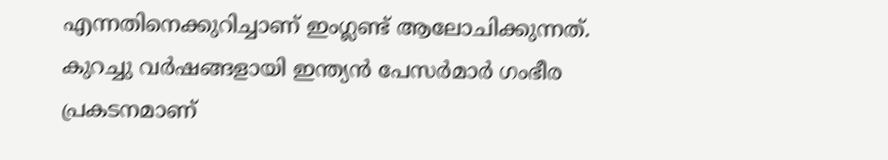എന്നതിനെക്കുറിച്ചാണ് ഇംഗ്ലണ്ട് ആലോചിക്കുന്നത്. കുറച്ചു വര്‍ഷങ്ങളായി ഇന്ത്യന്‍ പേസര്‍മാര്‍ ഗംഭീര പ്രകടനമാണ്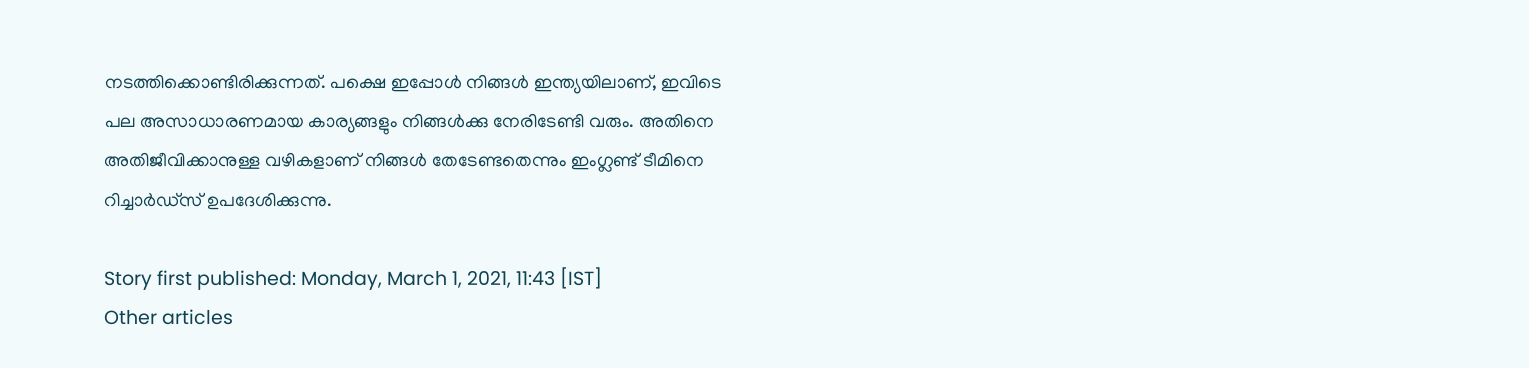നടത്തിക്കൊണ്ടിരിക്കുന്നത്. പക്ഷെ ഇപ്പോള്‍ നിങ്ങള്‍ ഇന്ത്യയിലാണ്, ഇവിടെ പല അസാധാരണമായ കാര്യങ്ങളും നിങ്ങള്‍ക്കു നേരിടേണ്ടി വരും. അതിനെ അതിജീവിക്കാനുള്ള വഴികളാണ് നിങ്ങള്‍ തേടേണ്ടതെന്നും ഇംഗ്ലണ്ട് ടീമിനെ റിച്ചാര്‍ഡ്‌സ് ഉപദേശിക്കുന്നു.

Story first published: Monday, March 1, 2021, 11:43 [IST]
Other articles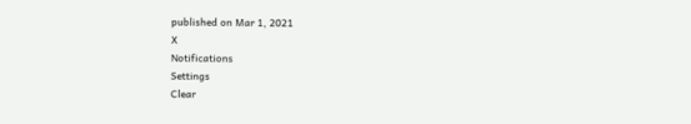published on Mar 1, 2021
X
Notifications
Settings
Clear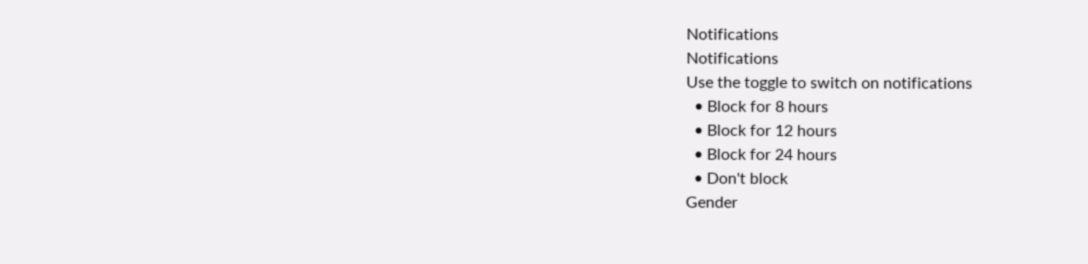Notifications
Notifications
Use the toggle to switch on notifications
  • Block for 8 hours
  • Block for 12 hours
  • Block for 24 hours
  • Don't block
Gender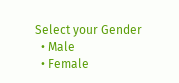Select your Gender
  • Male
  • Female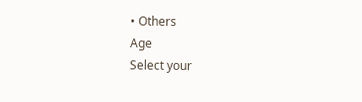• Others
Age
Select your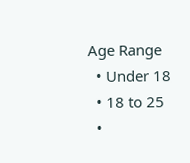Age Range
  • Under 18
  • 18 to 25
  •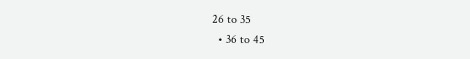26 to 35
  • 36 to 45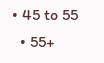• 45 to 55
  • 55+